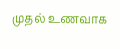முதல் உணவாக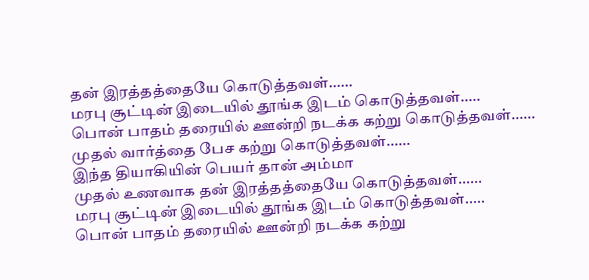தன் இரத்தத்தையே கொடுத்தவள்......
மரபு சூட்டின் இடையில் தூங்க இடம் கொடுத்தவள்.....
பொன் பாதம் தரையில் ஊன்றி நடக்க கற்று கொடுத்தவள்......
முதல் வார்த்தை பேச கற்று கொடுத்தவள்......
இந்த தியாகியின் பெயர் தான் அம்மா
முதல் உணவாக தன் இரத்தத்தையே கொடுத்தவள்......
மரபு சூட்டின் இடையில் தூங்க இடம் கொடுத்தவள்.....
பொன் பாதம் தரையில் ஊன்றி நடக்க கற்று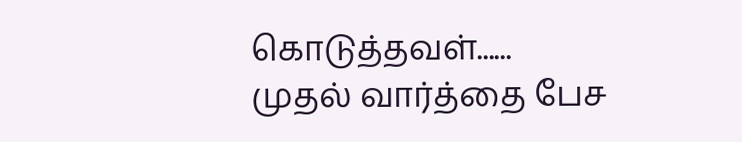கொடுத்தவள்......
முதல் வார்த்தை பேச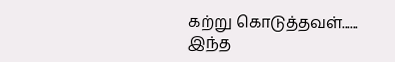கற்று கொடுத்தவள்......
இந்த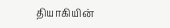தியாகியின்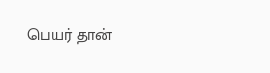பெயர் தான்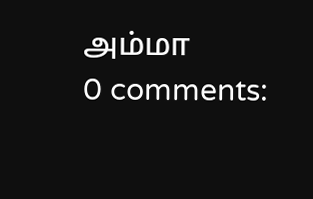அம்மா
0 comments: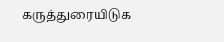கருத்துரையிடுக